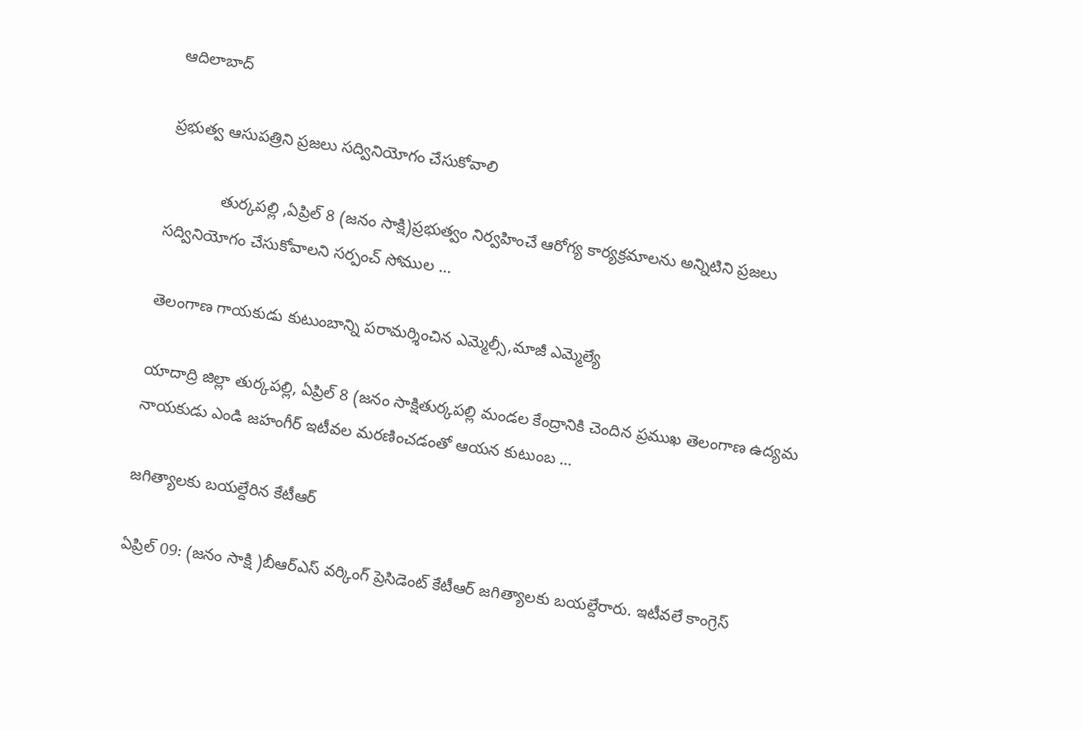ఆదిలాబాద్

ప్రభుత్వ ఆసుపత్రిని ప్రజలు సద్వినియోగం చేసుకోవాలి

            తుర్కపల్లి ,ఏప్రిల్ 8 (జనం సాక్షి)ప్రభుత్వం నిర్వహించే ఆరోగ్య కార్యక్రమాలను అన్నిటిని ప్రజలు సద్వినియోగం చేసుకోవాలని సర్పంచ్ సోముల …

తెలంగాణ గాయకుడు కుటుంబాన్ని పరామర్శించిన ఎమ్మెల్సీ,మాజీ ఎమ్మెల్యే

యాదాద్రి జిల్లా తుర్కపల్లి, ఏప్రిల్ 8 (జనం సాక్షితుర్కపల్లి మండల కేంద్రానికి చెందిన ప్రముఖ తెలంగాణ ఉద్యమ నాయకుడు ఎండి జహంగీర్ ఇటీవల మరణించడంతో ఆయన కుటుంబ …

జగిత్యాలకు బయల్దేరిన కేటీఆర్

ఏప్రిల్ 09: (జనం సాక్షి )బీఆర్ఎస్ వర్కింగ్ ప్రెసిడెంట్ కేటీఆర్ జగిత్యాలకు బయల్దేరారు. ఇటీవలే కాంగ్రెస్‌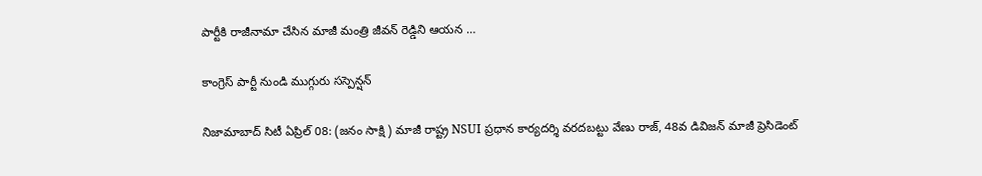పార్టీకి రాజీనామా చేసిన మాజీ మంత్రి జీవన్ రెడ్డిని ఆయన …

కాంగ్రెస్ పార్టీ నుండి ముగ్గురు సస్పెన్షన్

నిజామాబాద్ సిటీ ఏప్రిల్ 08: (జనం సాక్షి ) మాజీ రాష్ట్ర NSUI ప్రధాన కార్యదర్శి వరదబట్టు వేణు రాజ్, 48వ డివిజన్ మాజీ ప్రెసిడెంట్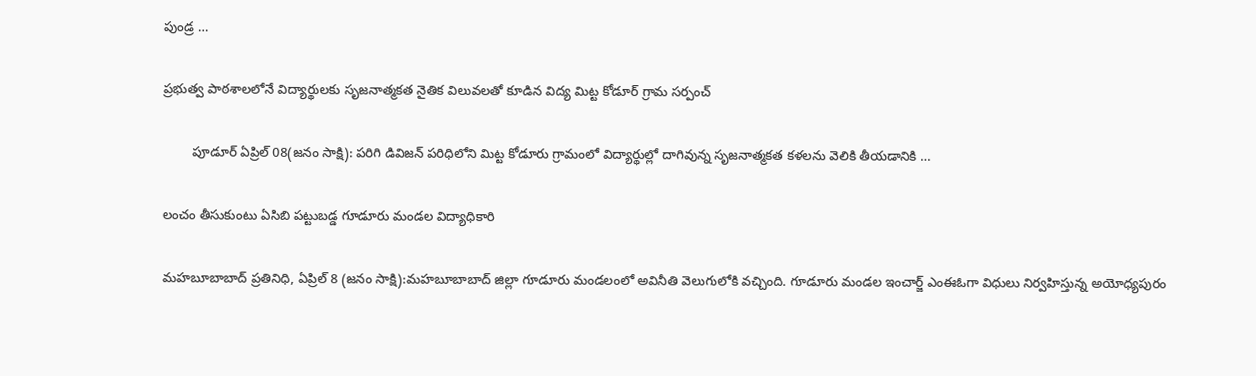పుండ్ర …

ప్రభుత్వ పాఠశాలలోనే విద్యార్థులకు సృజనాత్మకత నైతిక విలువలతో కూడిన విద్య మిట్ట కోడూర్ గ్రామ సర్పంచ్

        పూడూర్ ఏప్రిల్ 08(జనం సాక్షి): పరిగి డివిజన్ పరిధిలోని మిట్ట కోడూరు గ్రామంలో విద్యార్థుల్లో దాగివున్న సృజనాత్మకత కళలను వెలికి తీయడానికి …

లంచం తీసుకుంటు ఏసిబి పట్టుబడ్డ గూడూరు మండల విద్యాధికారి

మహబూబాబాద్ ప్రతినిధి, ఏప్రిల్ 8 (జనం సాక్షి):మహబూబాబాద్ జిల్లా గూడూరు మండలంలో అవినీతి వెలుగులోకి వచ్చింది. గూడూరు మండల ఇంచార్జ్ ఎంఈఓగా విధులు నిర్వహిస్తున్న అయోధ్యపురం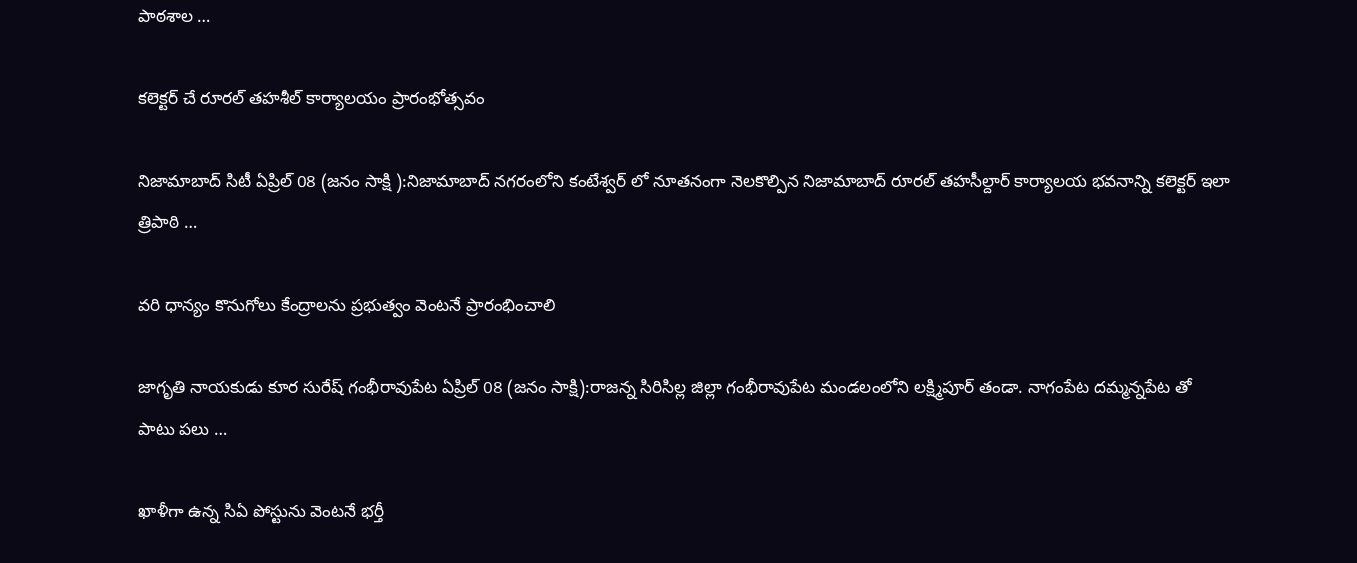పాఠశాల …

కలెక్టర్ చే రూరల్ తహశీల్ కార్యాలయం ప్రారంభోత్సవం

నిజామాబాద్ సిటీ ఏప్రిల్ 08 (జనం సాక్షి ):నిజామాబాద్ నగరంలోని కంటేశ్వర్ లో నూతనంగా నెలకొల్పిన నిజామాబాద్ రూరల్ తహసీల్దార్ కార్యాలయ భవనాన్ని కలెక్టర్ ఇలా త్రిపాఠి …

వరి ధాన్యం కొనుగోలు కేంద్రాలను ప్రభుత్వం వెంటనే ప్రారంభించాలి

జాగృతి నాయకుడు కూర సురేష్ గంభీరావుపేట ఏప్రిల్ 08 (జనం సాక్షి):రాజన్న సిరిసిల్ల జిల్లా గంభీరావుపేట మండలంలోని లక్ష్మిపూర్ తండా. నాగంపేట దమ్మన్నపేట తో పాటు పలు …

ఖాళీగా ఉన్న సిఏ పోస్టును వెంటనే భర్తీ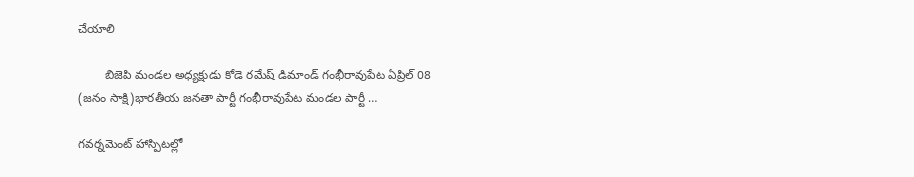చేయాలి

        బిజెపి మండల అధ్యక్షుడు కోడె రమేష్ డిమాండ్ గంభీరావుపేట ఏప్రిల్ 08 (జనం సాక్షి)భారతీయ జనతా పార్టీ గంభీరావుపేట మండల పార్టీ …

గవర్నమెంట్ హాస్పిటల్లో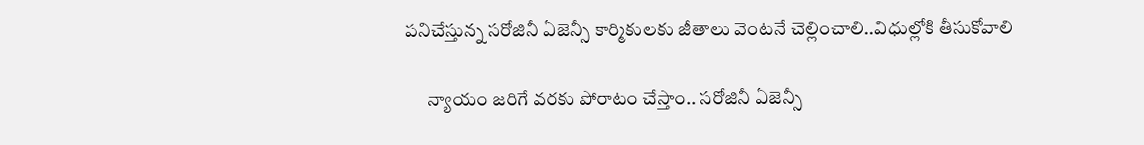పనిచేస్తున్న సరోజినీ ఏజెన్సీ కార్మికులకు జీతాలు వెంటనే చెల్లించాలి..విధుల్లోకి తీసుకోవాలి

      న్యాయం జరిగే వరకు పోరాటం చేస్తాం.. సరోజినీ ఏజెన్సీ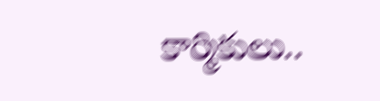కార్మికులు..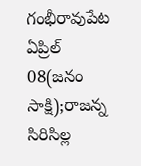గంభీరావుపేట ఏప్రిల్ 08(జనం సాక్షి);రాజన్న సిరిసిల్ల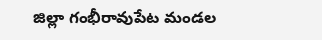జిల్లా గంభీరావుపేట మండల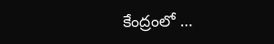కేంద్రంలో …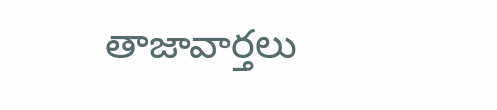తాజావార్తలు